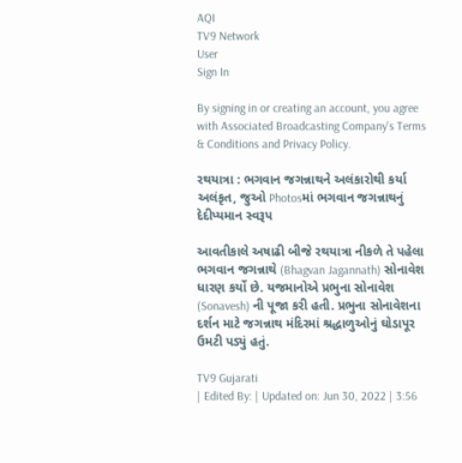AQI
TV9 Network
User
Sign In

By signing in or creating an account, you agree with Associated Broadcasting Company's Terms & Conditions and Privacy Policy.

રથયાત્રા : ભગવાન જગન્નાથને અલંકારોથી કર્યા અલંકૃત, જુઓ Photosમાં ભગવાન જગન્નાથનું દેદીપ્યમાન સ્વરૂપ

આવતીકાલે અષાઢી બીજે રથયાત્રા નીકળે તે પહેલા ભગવાન જગન્નાથે (Bhagvan Jagannath) સોનાવેશ ધારણ કર્યો છે. યજમાનોએ પ્રભુના સોનાવેશ (Sonavesh) ની પૂજા કરી હતી. પ્રભુના સોનાવેશના દર્શન માટે જગન્નાથ મંદિરમાં શ્રદ્ધાળુઓનું ઘોડાપૂર ઉમટી પડ્યું હતું.

TV9 Gujarati
| Edited By: | Updated on: Jun 30, 2022 | 3:56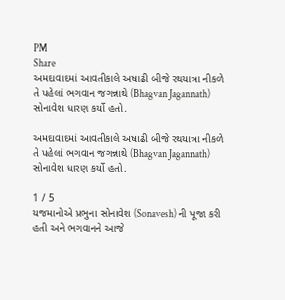PM
Share
અમદાવાદમાં આવતીકાલે અષાઢી બીજે રથયાત્રા નીકળે તે પહેલાં ભગવાન જગન્નાથે (Bhagvan Jagannath) સોનાવેશ ધારણ કર્યો હતો.

અમદાવાદમાં આવતીકાલે અષાઢી બીજે રથયાત્રા નીકળે તે પહેલાં ભગવાન જગન્નાથે (Bhagvan Jagannath) સોનાવેશ ધારણ કર્યો હતો.

1 / 5
યજમાનોએ પ્રભુના સોનાવેશ (Sonavesh) ની પૂજા કરી હતી અને ભગવાનને આજે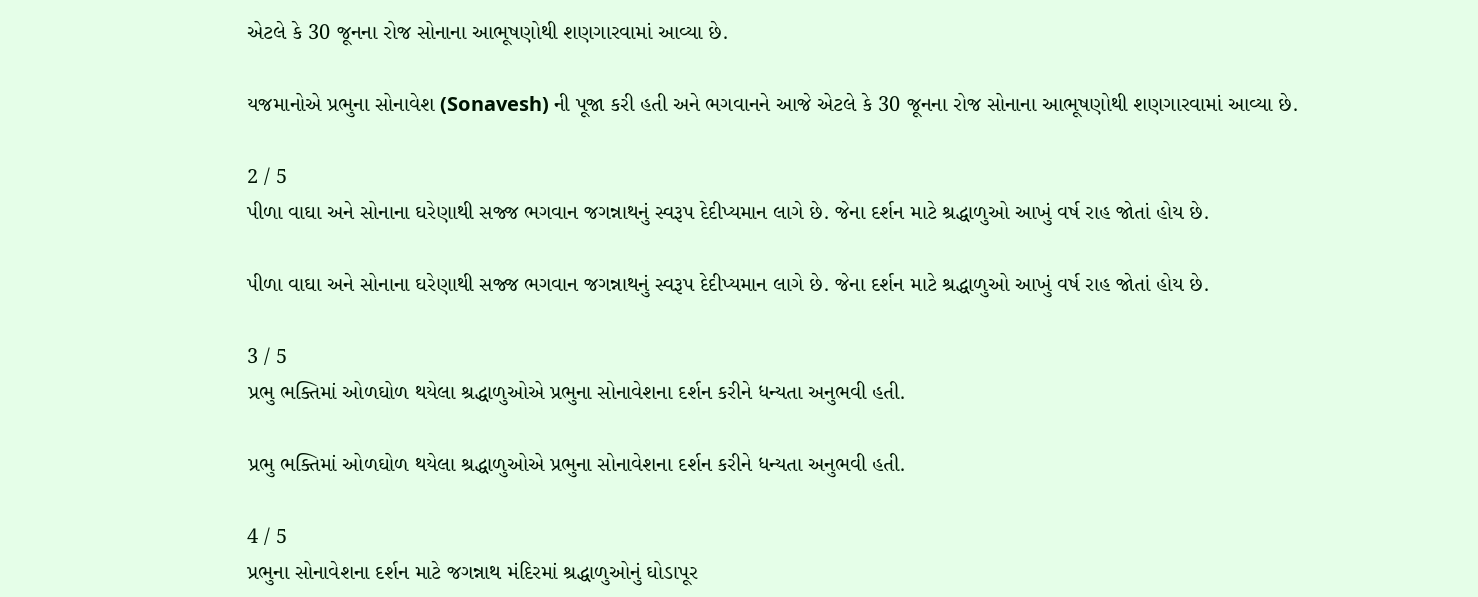એટલે કે 30 જૂનના રોજ સોનાના આભૂષણોથી શણગારવામાં આવ્યા છે.

યજમાનોએ પ્રભુના સોનાવેશ (Sonavesh) ની પૂજા કરી હતી અને ભગવાનને આજે એટલે કે 30 જૂનના રોજ સોનાના આભૂષણોથી શણગારવામાં આવ્યા છે.

2 / 5
પીળા વાઘા અને સોનાના ઘરેણાથી સજ્જ ભગવાન જગન્નાથનું સ્વરૂપ દેદીપ્યમાન લાગે છે. જેના દર્શન માટે શ્રદ્ધાળુઓ આખું વર્ષ રાહ જોતાં હોય છે.

પીળા વાઘા અને સોનાના ઘરેણાથી સજ્જ ભગવાન જગન્નાથનું સ્વરૂપ દેદીપ્યમાન લાગે છે. જેના દર્શન માટે શ્રદ્ધાળુઓ આખું વર્ષ રાહ જોતાં હોય છે.

3 / 5
પ્રભુ ભક્તિમાં ઓળઘોળ થયેલા શ્રદ્ધાળુઓએ પ્રભુના સોનાવેશના દર્શન કરીને ધન્યતા અનુભવી હતી.

પ્રભુ ભક્તિમાં ઓળઘોળ થયેલા શ્રદ્ધાળુઓએ પ્રભુના સોનાવેશના દર્શન કરીને ધન્યતા અનુભવી હતી.

4 / 5
પ્રભુના સોનાવેશના દર્શન માટે જગન્નાથ મંદિરમાં શ્રદ્ધાળુઓનું ઘોડાપૂર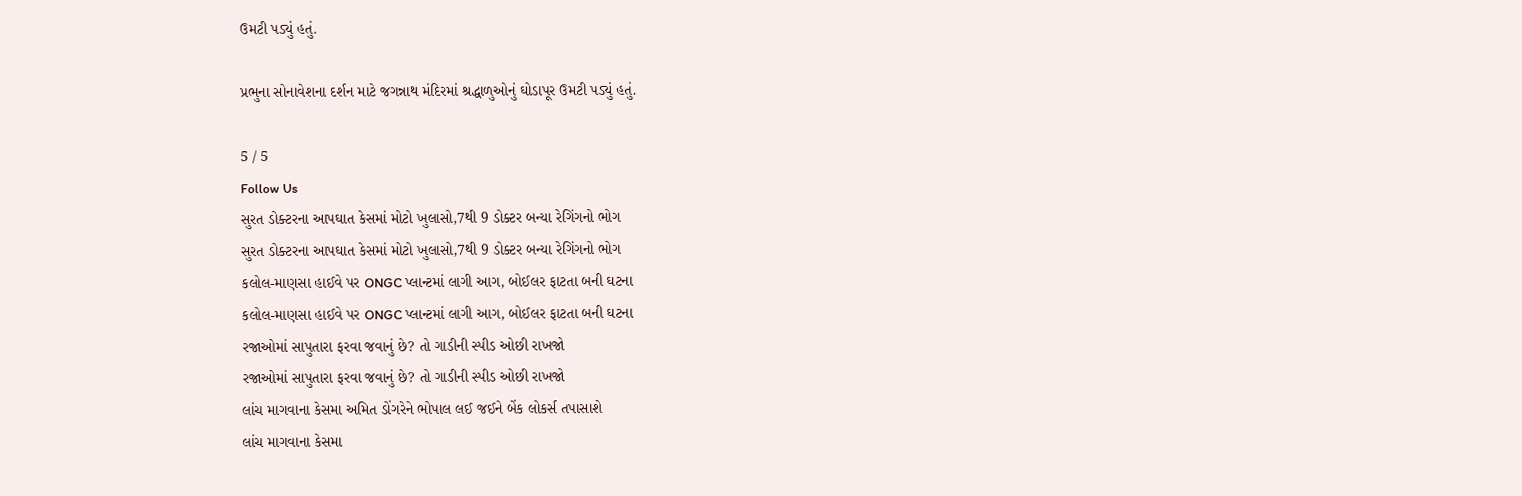ઉમટી પડ્યું હતું.

પ્રભુના સોનાવેશના દર્શન માટે જગન્નાથ મંદિરમાં શ્રદ્ધાળુઓનું ઘોડાપૂર ઉમટી પડ્યું હતું.

5 / 5
Follow Us
સુરત ડોક્ટરના આપઘાત કેસમાં મોટો ખુલાસો,7થી 9 ડોક્ટર બન્યા રેગિંગનો ભોગ
સુરત ડોક્ટરના આપઘાત કેસમાં મોટો ખુલાસો,7થી 9 ડોક્ટર બન્યા રેગિંગનો ભોગ
કલોલ-માણસા હાઈવે પર ONGC પ્લાન્ટમાં લાગી આગ, બોઈલર ફાટતા બની ઘટના
કલોલ-માણસા હાઈવે પર ONGC પ્લાન્ટમાં લાગી આગ, બોઈલર ફાટતા બની ઘટના
રજાઓમાં સાપુતારા ફરવા જવાનું છે? તો ગાડીની સ્પીડ ઓછી રાખજો
રજાઓમાં સાપુતારા ફરવા જવાનું છે? તો ગાડીની સ્પીડ ઓછી રાખજો
લાંચ માગવાના કેસમા અમિત ડોંગરેને ભોપાલ લઈ જઈને બેંક લોકર્સ તપાસાશે
લાંચ માગવાના કેસમા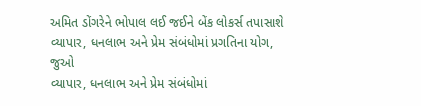અમિત ડોંગરેને ભોપાલ લઈ જઈને બેંક લોકર્સ તપાસાશે
વ્યાપાર, ધનલાભ અને પ્રેમ સંબંધોમાં પ્રગતિના યોગ, જુઓ
વ્યાપાર, ધનલાભ અને પ્રેમ સંબંધોમાં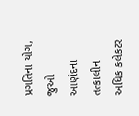પ્રગતિના યોગ, જુઓ
આણંદના તત્કાલીન અધિક કલેકટર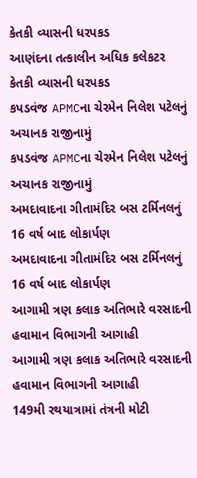કેતકી વ્યાસની ધરપકડ
આણંદના તત્કાલીન અધિક કલેકટર કેતકી વ્યાસની ધરપકડ
કપડવંજ APMCના ચેરમેન નિલેશ પટેલનું અચાનક રાજીનામું
કપડવંજ APMCના ચેરમેન નિલેશ પટેલનું અચાનક રાજીનામું
અમદાવાદના ગીતામંદિર બસ ટર્મિનલનું 16 વર્ષ બાદ લોકાર્પણ
અમદાવાદના ગીતામંદિર બસ ટર્મિનલનું 16 વર્ષ બાદ લોકાર્પણ
આગામી ત્રણ કલાક અતિભારે વરસાદની હવામાન વિભાગની આગાહી
આગામી ત્રણ કલાક અતિભારે વરસાદની હવામાન વિભાગની આગાહી
149મી રથયાત્રામાં તંત્રની મોટી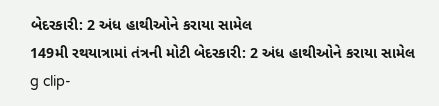બેદરકારી: 2 અંધ હાથીઓને કરાયા સામેલ
149મી રથયાત્રામાં તંત્રની મોટી બેદરકારી: 2 અંધ હાથીઓને કરાયા સામેલ
g clip-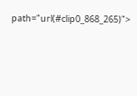path="url(#clip0_868_265)">